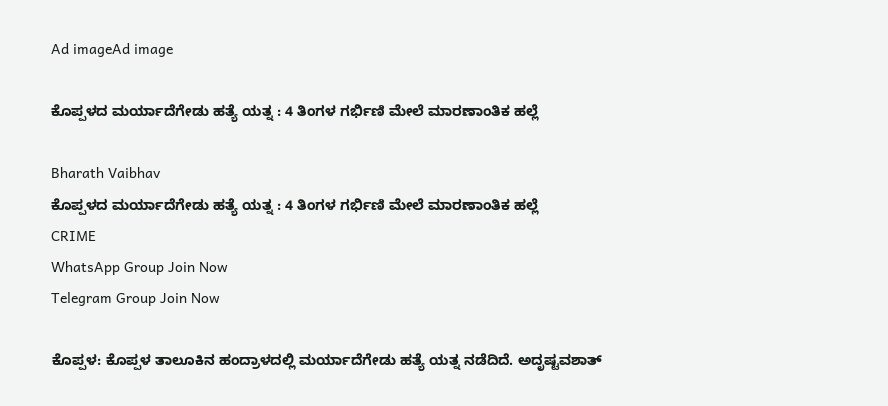Ad imageAd image

ಕೊಪ್ಪಳದ ಮರ್ಯಾದೆಗೇಡು ಹತ್ಯೆ ಯತ್ನ : 4 ತಿಂಗಳ ಗರ್ಭಿಣಿ ಮೇಲೆ ಮಾರಣಾಂತಿಕ ಹಲ್ಲೆ

Bharath Vaibhav
ಕೊಪ್ಪಳದ ಮರ್ಯಾದೆಗೇಡು ಹತ್ಯೆ ಯತ್ನ : 4 ತಿಂಗಳ ಗರ್ಭಿಣಿ ಮೇಲೆ ಮಾರಣಾಂತಿಕ ಹಲ್ಲೆ
CRIME
WhatsApp Group Join Now
Telegram Group Join Now

ಕೊಪ್ಪಳ: ಕೊಪ್ಪಳ ತಾಲೂಕಿನ ಹಂದ್ರಾಳದಲ್ಲಿ ಮರ್ಯಾದೆಗೇಡು ಹತ್ಯೆ ಯತ್ನ ನಡೆದಿದೆ. ಅದೃಷ್ಟವಶಾತ್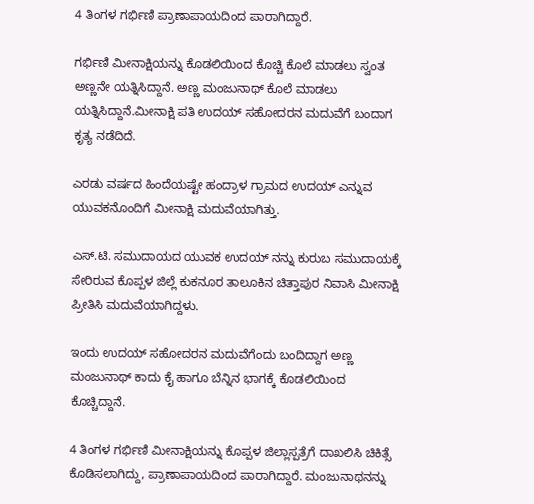4 ತಿಂಗಳ ಗರ್ಭಿಣಿ ಪ್ರಾಣಾಪಾಯದಿಂದ ಪಾರಾಗಿದ್ದಾರೆ.

ಗರ್ಭಿಣಿ ಮೀನಾಕ್ಷಿಯನ್ನು ಕೊಡಲಿಯಿಂದ ಕೊಚ್ಚಿ ಕೊಲೆ ಮಾಡಲು ಸ್ವಂತ ಅಣ್ಣನೇ ಯತ್ನಿಸಿದ್ದಾನೆ. ಅಣ್ಣ ಮಂಜುನಾಥ್ ಕೊಲೆ ಮಾಡಲು ಯತ್ನಿಸಿದ್ದಾನೆ.ಮೀನಾಕ್ಷಿ ಪತಿ ಉದಯ್ ಸಹೋದರನ ಮದುವೆಗೆ ಬಂದಾಗ ಕೃತ್ಯ ನಡೆದಿದೆ.

ಎರಡು ವರ್ಷದ ಹಿಂದೆಯಷ್ಟೇ ಹಂದ್ರಾಳ ಗ್ರಾಮದ ಉದಯ್ ಎನ್ನುವ ಯುವಕನೊಂದಿಗೆ ಮೀನಾಕ್ಷಿ ಮದುವೆಯಾಗಿತ್ತು.

ಎಸ್.ಟಿ. ಸಮುದಾಯದ ಯುವಕ ಉದಯ್ ನನ್ನು ಕುರುಬ ಸಮುದಾಯಕ್ಕೆ ಸೇರಿರುವ ಕೊಪ್ಪಳ ಜಿಲ್ಲೆ ಕುಕನೂರ ತಾಲೂಕಿನ ಚಿತ್ತಾಪುರ ನಿವಾಸಿ ಮೀನಾಕ್ಷಿ ಪ್ರೀತಿಸಿ ಮದುವೆಯಾಗಿದ್ದಳು.

ಇಂದು ಉದಯ್ ಸಹೋದರನ ಮದುವೆಗೆಂದು ಬಂದಿದ್ದಾಗ ಅಣ್ಣ ಮಂಜುನಾಥ್ ಕಾದು ಕೈ ಹಾಗೂ ಬೆನ್ನಿನ ಭಾಗಕ್ಕೆ ಕೊಡಲಿಯಿಂದ ಕೊಚ್ಚಿದ್ದಾನೆ.

4 ತಿಂಗಳ ಗರ್ಭಿಣಿ ಮೀನಾಕ್ಷಿಯನ್ನು ಕೊಪ್ಪಳ ಜಿಲ್ಲಾಸ್ಪತ್ರೆಗೆ ದಾಖಲಿಸಿ ಚಿಕಿತ್ಸೆ ಕೊಡಿಸಲಾಗಿದ್ದು, ಪ್ರಾಣಾಪಾಯದಿಂದ ಪಾರಾಗಿದ್ದಾರೆ. ಮಂಜುನಾಥನನ್ನು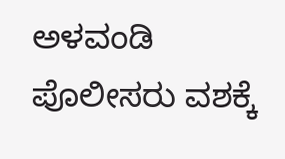ಅಳವಂಡಿ ಪೊಲೀಸರು ವಶಕ್ಕೆ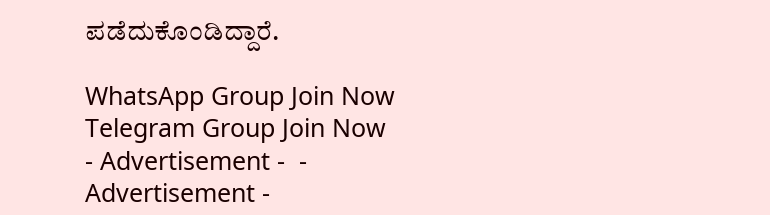ಪಡೆದುಕೊಂಡಿದ್ದಾರೆ.

WhatsApp Group Join Now
Telegram Group Join Now
- Advertisement -  - Advertisement -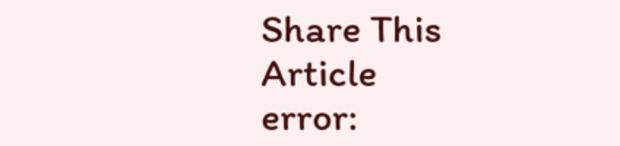Share This Article
error: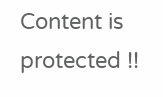Content is protected !!